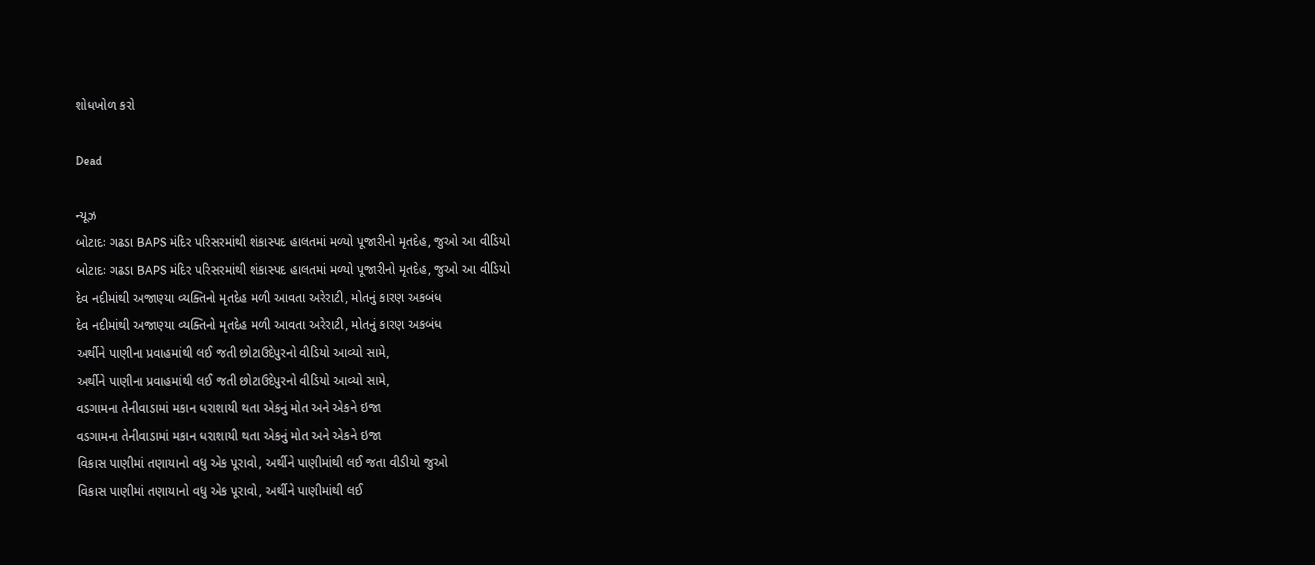શોધખોળ કરો

Dead

ન્યૂઝ
બોટાદઃ ગઢડા BAPS મંદિર પરિસરમાંથી શંકાસ્પદ હાલતમાં મળ્યો પૂજારીનો મૃતદેહ, જુઓ આ વીડિયો
બોટાદઃ ગઢડા BAPS મંદિર પરિસરમાંથી શંકાસ્પદ હાલતમાં મળ્યો પૂજારીનો મૃતદેહ, જુઓ આ વીડિયો
દેવ નદીમાંથી અજાણ્યા વ્યક્તિનો મૃતદેહ મળી આવતા અરેરાટી, મોતનું કારણ અકબંધ
દેવ નદીમાંથી અજાણ્યા વ્યક્તિનો મૃતદેહ મળી આવતા અરેરાટી, મોતનું કારણ અકબંધ
અર્થીને પાણીના પ્રવાહમાંથી લઈ જતી છોટાઉદેપુરનો વીડિયો આવ્યો સામે,
અર્થીને પાણીના પ્રવાહમાંથી લઈ જતી છોટાઉદેપુરનો વીડિયો આવ્યો સામે,
વડગામના તેનીવાડામાં મકાન ધરાશાયી થતા એકનું મોત અને એકને ઇજા
વડગામના તેનીવાડામાં મકાન ધરાશાયી થતા એકનું મોત અને એકને ઇજા
વિકાસ પાણીમાં તણાયાનો વધુ એક પૂરાવો, અર્થીને પાણીમાંથી લઈ જતા વીડીયો જુઓ
વિકાસ પાણીમાં તણાયાનો વધુ એક પૂરાવો, અર્થીને પાણીમાંથી લઈ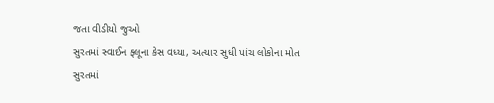જતા વીડીયો જુઓ
સુરતમાં સ્વાઈન ફ્લૂના કેસ વધ્યા, અત્યાર સુધી પાંચ લોકોના મોત
સુરતમાં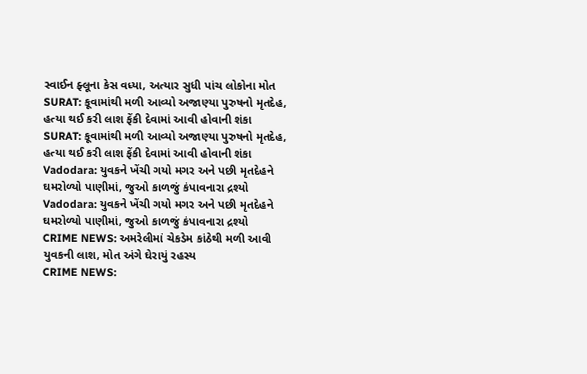સ્વાઈન ફ્લૂના કેસ વધ્યા, અત્યાર સુધી પાંચ લોકોના મોત
SURAT: કૂવામાંથી મળી આવ્યો અજાણ્યા પુરુષનો મૃતદેહ, હત્યા થઈ કરી લાશ ફેંકી દેવામાં આવી હોવાની શંકા
SURAT: કૂવામાંથી મળી આવ્યો અજાણ્યા પુરુષનો મૃતદેહ, હત્યા થઈ કરી લાશ ફેંકી દેવામાં આવી હોવાની શંકા
Vadodara: યુવકને ખેંચી ગયો મગર અને પછી મૃતદેહને ઘમરોળ્યો પાણીમાં, જુઓ કાળજું કંપાવનારા દ્રશ્યો
Vadodara: યુવકને ખેંચી ગયો મગર અને પછી મૃતદેહને ઘમરોળ્યો પાણીમાં, જુઓ કાળજું કંપાવનારા દ્રશ્યો
CRIME NEWS: અમરેલીમાં ચેકડેમ કાંઠેથી મળી આવી યુવકની લાશ, મોત અંગે ઘેરાયું રહસ્ય
CRIME NEWS: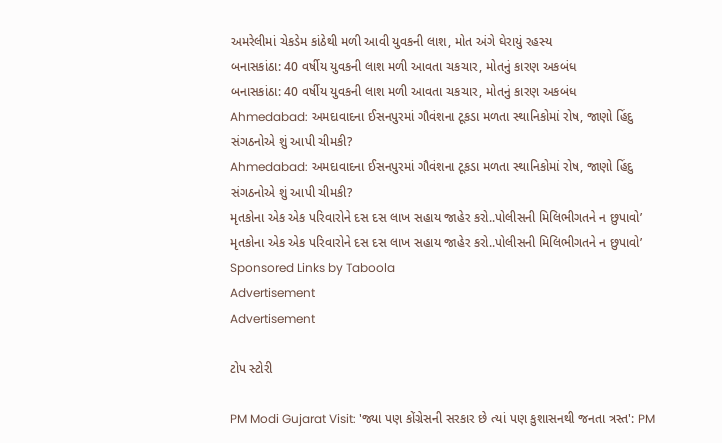અમરેલીમાં ચેકડેમ કાંઠેથી મળી આવી યુવકની લાશ, મોત અંગે ઘેરાયું રહસ્ય
બનાસકાંઠા: 40 વર્ષીય યુવકની લાશ મળી આવતા ચકચાર, મોતનું કારણ અકબંધ
બનાસકાંઠા: 40 વર્ષીય યુવકની લાશ મળી આવતા ચકચાર, મોતનું કારણ અકબંધ
Ahmedabad: અમદાવાદના ઈસનપુરમાં ગૌવંશના ટૂકડા મળતા સ્થાનિકોમાં રોષ, જાણો હિંદુ સંગઠનોએ શું આપી ચીમકી?
Ahmedabad: અમદાવાદના ઈસનપુરમાં ગૌવંશના ટૂકડા મળતા સ્થાનિકોમાં રોષ, જાણો હિંદુ સંગઠનોએ શું આપી ચીમકી?
મૃતકોના એક એક પરિવારોને દસ દસ લાખ સહાય જાહેર કરો..પોલીસની મિલિભીગતને ન છુપાવો’
મૃતકોના એક એક પરિવારોને દસ દસ લાખ સહાય જાહેર કરો..પોલીસની મિલિભીગતને ન છુપાવો’
Sponsored Links by Taboola
Advertisement
Advertisement

ટોપ સ્ટોરી

PM Modi Gujarat Visit: 'જ્યા પણ કોંગ્રેસની સરકાર છે ત્યાં પણ કુશાસનથી જનતા ત્રસ્ત': PM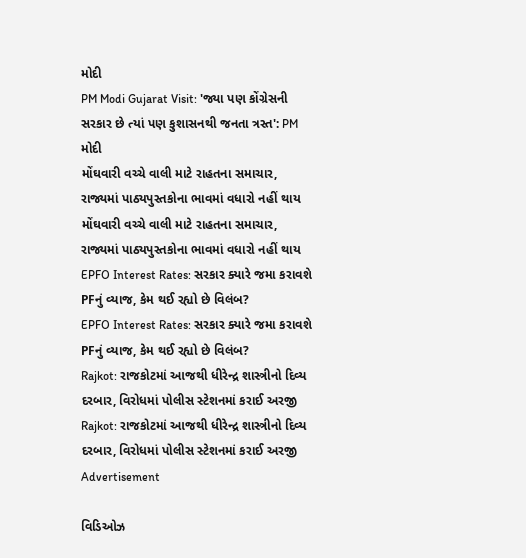મોદી
PM Modi Gujarat Visit: 'જ્યા પણ કોંગ્રેસની સરકાર છે ત્યાં પણ કુશાસનથી જનતા ત્રસ્ત': PM મોદી
મોંઘવારી વચ્ચે વાલી માટે રાહતના સમાચાર, રાજ્યમાં પાઠ્યપુસ્તકોના ભાવમાં વધારો નહીં થાય
મોંઘવારી વચ્ચે વાલી માટે રાહતના સમાચાર, રાજ્યમાં પાઠ્યપુસ્તકોના ભાવમાં વધારો નહીં થાય
EPFO Interest Rates: સરકાર ક્યારે જમા કરાવશે PFનું વ્યાજ, કેમ થઈ રહ્યો છે વિલંબ?
EPFO Interest Rates: સરકાર ક્યારે જમા કરાવશે PFનું વ્યાજ, કેમ થઈ રહ્યો છે વિલંબ?
Rajkot: રાજકોટમાં આજથી ધીરેન્દ્ર શાસ્ત્રીનો દિવ્ય દરબાર, વિરોધમાં પોલીસ સ્ટેશનમાં કરાઈ અરજી
Rajkot: રાજકોટમાં આજથી ધીરેન્દ્ર શાસ્ત્રીનો દિવ્ય દરબાર, વિરોધમાં પોલીસ સ્ટેશનમાં કરાઈ અરજી
Advertisement

વિડિઓઝ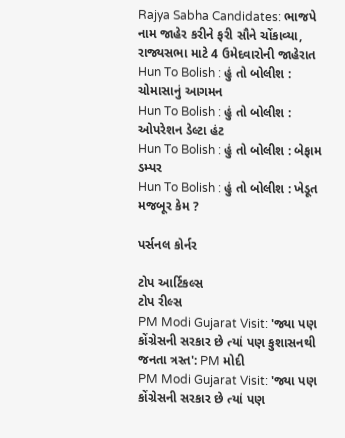Rajya Sabha Candidates: ભાજપે નામ જાહેર કરીને ફરી સૌને ચોંકાવ્યા, રાજ્યસભા માટે 4 ઉમેદવારોની જાહેરાત
Hun To Bolish : હું તો બોલીશ : ચોમાસાનું આગમન
Hun To Bolish : હું તો બોલીશ : ઓપરેશન ડેલ્ટા હંટ
Hun To Bolish : હું તો બોલીશ : બેફામ ડમ્પર
Hun To Bolish : હું તો બોલીશ : ખેડૂત મજબૂર કેમ ?

પર્સનલ કોર્નર

ટોપ આર્ટિકલ્સ
ટોપ રીલ્સ
PM Modi Gujarat Visit: 'જ્યા પણ કોંગ્રેસની સરકાર છે ત્યાં પણ કુશાસનથી જનતા ત્રસ્ત': PM મોદી
PM Modi Gujarat Visit: 'જ્યા પણ કોંગ્રેસની સરકાર છે ત્યાં પણ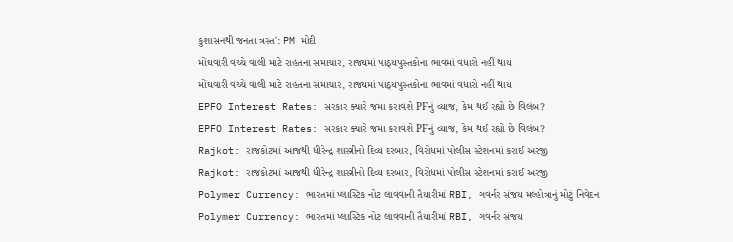કુશાસનથી જનતા ત્રસ્ત': PM મોદી
મોંઘવારી વચ્ચે વાલી માટે રાહતના સમાચાર, રાજ્યમાં પાઠ્યપુસ્તકોના ભાવમાં વધારો નહીં થાય
મોંઘવારી વચ્ચે વાલી માટે રાહતના સમાચાર, રાજ્યમાં પાઠ્યપુસ્તકોના ભાવમાં વધારો નહીં થાય
EPFO Interest Rates: સરકાર ક્યારે જમા કરાવશે PFનું વ્યાજ, કેમ થઈ રહ્યો છે વિલંબ?
EPFO Interest Rates: સરકાર ક્યારે જમા કરાવશે PFનું વ્યાજ, કેમ થઈ રહ્યો છે વિલંબ?
Rajkot: રાજકોટમાં આજથી ધીરેન્દ્ર શાસ્ત્રીનો દિવ્ય દરબાર, વિરોધમાં પોલીસ સ્ટેશનમાં કરાઈ અરજી
Rajkot: રાજકોટમાં આજથી ધીરેન્દ્ર શાસ્ત્રીનો દિવ્ય દરબાર, વિરોધમાં પોલીસ સ્ટેશનમાં કરાઈ અરજી
Polymer Currency: ભારતમાં પ્લાસ્ટિક નોટ લાવવાની તૈયારીમાં RBI, ગવર્નર સંજય મલ્હોત્રાનું મોટું નિવેદન
Polymer Currency: ભારતમાં પ્લાસ્ટિક નોટ લાવવાની તૈયારીમાં RBI, ગવર્નર સંજય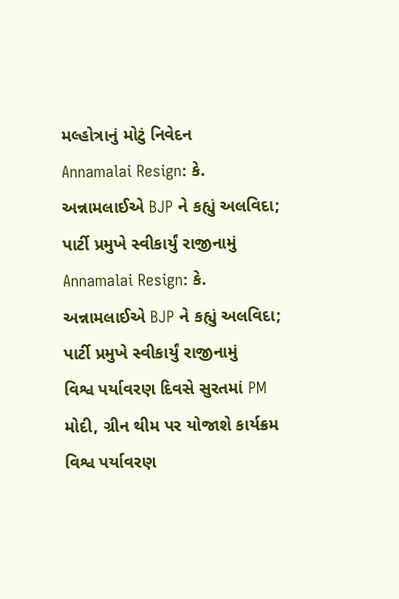મલ્હોત્રાનું મોટું નિવેદન
Annamalai Resign: કે. અન્નામલાઈએ BJP ને કહ્યું અલવિદા; પાર્ટી પ્રમુખે સ્વીકાર્યું રાજીનામું
Annamalai Resign: કે. અન્નામલાઈએ BJP ને કહ્યું અલવિદા; પાર્ટી પ્રમુખે સ્વીકાર્યું રાજીનામું
વિશ્વ પર્યાવરણ દિવસે સુરતમાં PM મોદી, ગ્રીન થીમ પર યોજાશે કાર્યક્રમ
વિશ્વ પર્યાવરણ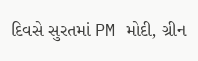દિવસે સુરતમાં PM મોદી, ગ્રીન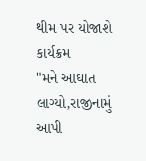થીમ પર યોજાશે કાર્યક્રમ
"મને આઘાત લાગ્યો,રાજીનામું આપી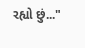રહ્યો છું..."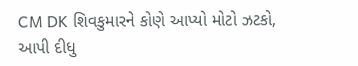CM DK શિવકુમારને કોણે આપ્યો મોટો ઝટકો, આપી દીધુ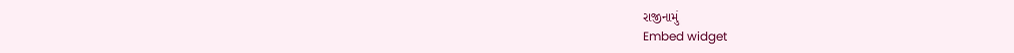રાજીનામું
Embed widget